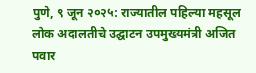पुणे, ९ जून २०२५: राज्यातील पहिल्या महसूल लोक अदालतीचे उद्घाटन उपमुख्यमंत्री अजित पवार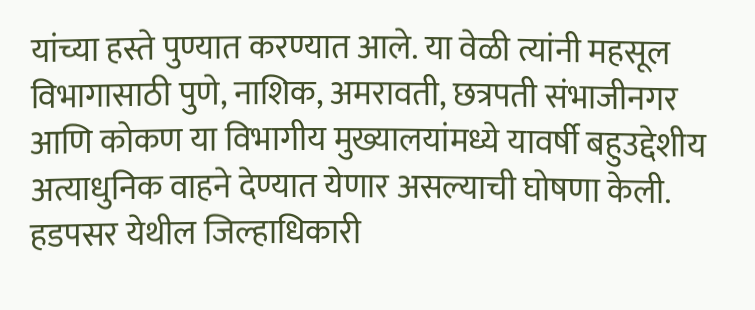यांच्या हस्ते पुण्यात करण्यात आले. या वेळी त्यांनी महसूल विभागासाठी पुणे, नाशिक, अमरावती, छत्रपती संभाजीनगर आणि कोकण या विभागीय मुख्यालयांमध्ये यावर्षी बहुउद्देशीय अत्याधुनिक वाहने देण्यात येणार असल्याची घोषणा केली.
हडपसर येथील जिल्हाधिकारी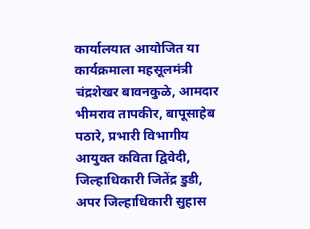कार्यालयात आयोजित या कार्यक्रमाला महसूलमंत्री चंद्रशेखर बावनकुळे, आमदार भीमराव तापकीर, बापूसाहेब पठारे, प्रभारी विभागीय आयुक्त कविता द्विवेदी, जिल्हाधिकारी जितेंद्र डुडी, अपर जिल्हाधिकारी सुहास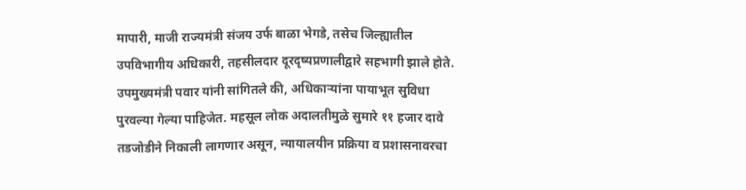मापारी, माजी राज्यमंत्री संजय उर्फ बाळा भेगडे, तसेच जिल्ह्यातील उपविभागीय अधिकारी, तहसीलदार दूरदृष्यप्रणालीद्वारे सहभागी झाले होते.
उपमुख्यमंत्री पवार यांनी सांगितले की, अधिकाऱ्यांना पायाभूत सुविधा पुरवल्या गेल्या पाहिजेत. महसूल लोक अदालतीमुळे सुमारे ११ हजार दावे तडजोडीने निकाली लागणार असून, न्यायालयीन प्रक्रिया व प्रशासनावरचा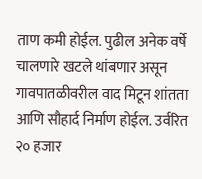ताण कमी होईल. पुढील अनेक वर्षे चालणारे खटले थांबणार असून गावपातळीवरील वाद मिटून शांतता आणि सौहार्द निर्माण होईल. उर्वरित २० हजार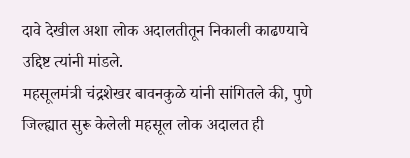दावे देखील अशा लोक अदालतीतून निकाली काढण्याचे उद्दिष्ट त्यांनी मांडले.
महसूलमंत्री चंद्रशेखर बावनकुळे यांनी सांगितले की, पुणे जिल्ह्यात सुरू केलेली महसूल लोक अदालत ही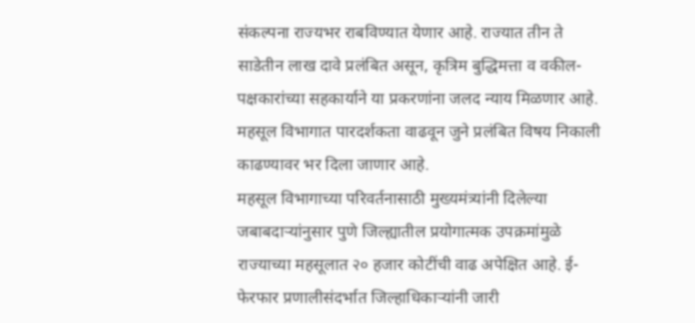संकल्पना राज्यभर राबविण्यात येणार आहे. राज्यात तीन ते साडेतीन लाख दावे प्रलंबित असून, कृत्रिम बुद्धिमत्ता व वकील-पक्षकारांच्या सहकार्याने या प्रकरणांना जलद न्याय मिळणार आहे. महसूल विभागात पारदर्शकता वाढवून जुने प्रलंबित विषय निकाली काढण्यावर भर दिला जाणार आहे.
महसूल विभागाच्या परिवर्तनासाठी मुख्यमंत्र्यांनी दिलेल्या जबाबदाऱ्यांनुसार पुणे जिल्ह्यातील प्रयोगात्मक उपक्रमांमुळे राज्याच्या महसूलात २० हजार कोटींची वाढ अपेक्षित आहे. ई-फेरफार प्रणालीसंदर्भात जिल्हाधिकाऱ्यांनी जारी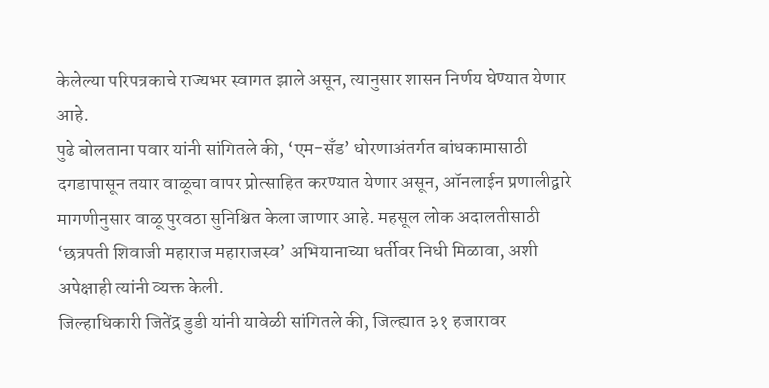केलेल्या परिपत्रकाचे राज्यभर स्वागत झाले असून, त्यानुसार शासन निर्णय घेण्यात येणार आहे.
पुढे बोलताना पवार यांनी सांगितले की, ‘एम-सँड’ धोरणाअंतर्गत बांधकामासाठी दगडापासून तयार वाळूचा वापर प्रोत्साहित करण्यात येणार असून, ऑनलाईन प्रणालीद्वारे मागणीनुसार वाळू पुरवठा सुनिश्चित केला जाणार आहे. महसूल लोक अदालतीसाठी ‘छत्रपती शिवाजी महाराज महाराजस्व’ अभियानाच्या धर्तीवर निधी मिळावा, अशी अपेक्षाही त्यांनी व्यक्त केली.
जिल्हाधिकारी जितेंद्र डुडी यांनी यावेळी सांगितले की, जिल्ह्यात ३१ हजारावर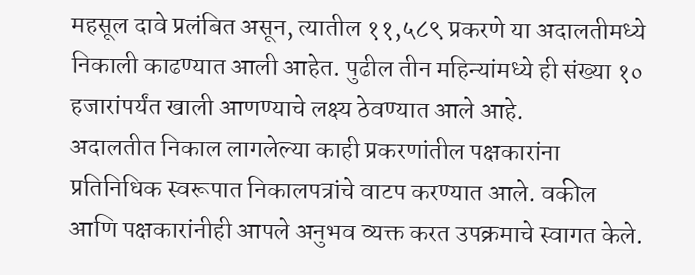महसूल दावे प्रलंबित असून, त्यातील ११,५८९ प्रकरणे या अदालतीमध्ये निकाली काढण्यात आली आहेत. पुढील तीन महिन्यांमध्ये ही संख्या १० हजारांपर्यंत खाली आणण्याचे लक्ष्य ठेवण्यात आले आहे.
अदालतीत निकाल लागलेल्या काही प्रकरणांतील पक्षकारांना प्रतिनिधिक स्वरूपात निकालपत्रांचे वाटप करण्यात आले. वकील आणि पक्षकारांनीही आपले अनुभव व्यक्त करत उपक्रमाचे स्वागत केले.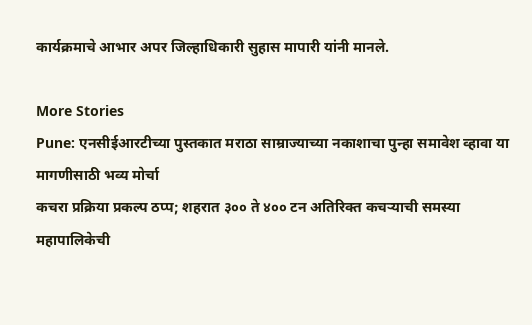कार्यक्रमाचे आभार अपर जिल्हाधिकारी सुहास मापारी यांनी मानले.

More Stories
Pune: एनसीईआरटीच्या पुस्तकात मराठा साम्राज्याच्या नकाशाचा पुन्हा समावेश व्हावा या मागणीसाठी भव्य मोर्चा
कचरा प्रक्रिया प्रकल्प ठप्प; शहरात ३०० ते ४०० टन अतिरिक्त कचऱ्याची समस्या
महापालिकेची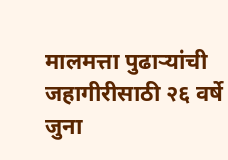मालमत्ता पुढाऱ्यांची जहागीरीसाठी २६ वर्षे जुना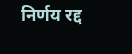निर्णय रद्द